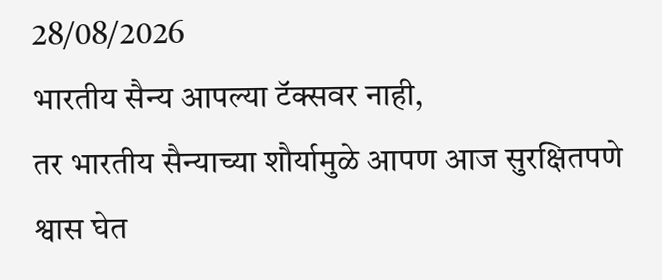28/08/2026
भारतीय सैन्य आपल्या टॅक्सवर नाही,
तर भारतीय सैन्याच्या शौर्यामुळे आपण आज सुरक्षितपणे श्वास घेत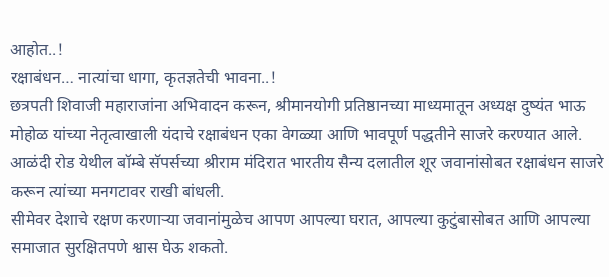आहोत..!
रक्षाबंधन… नात्यांचा धागा, कृतज्ञतेची भावना..!
छत्रपती शिवाजी महाराजांना अभिवादन करून, श्रीमानयोगी प्रतिष्ठानच्या माध्यमातून अध्यक्ष दुष्यंत भाऊ मोहोळ यांच्या नेतृत्वाखाली यंदाचे रक्षाबंधन एका वेगळ्या आणि भावपूर्ण पद्धतीने साजरे करण्यात आले.
आळंदी रोड येथील बॉम्बे सॅपर्सच्या श्रीराम मंदिरात भारतीय सैन्य दलातील शूर जवानांसोबत रक्षाबंधन साजरे करून त्यांच्या मनगटावर राखी बांधली.
सीमेवर देशाचे रक्षण करणाऱ्या जवानांमुळेच आपण आपल्या घरात, आपल्या कुटुंबासोबत आणि आपल्या समाजात सुरक्षितपणे श्वास घेऊ शकतो.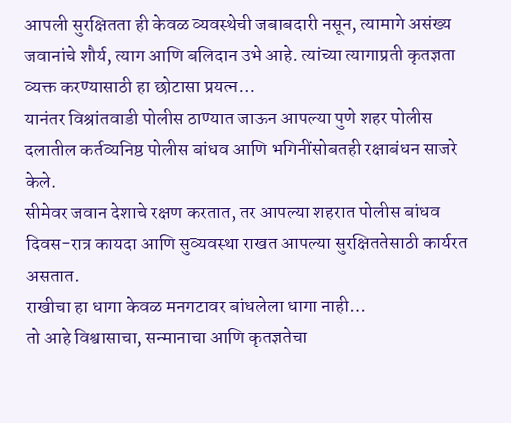आपली सुरक्षितता ही केवळ व्यवस्थेची जबाबदारी नसून, त्यामागे असंख्य जवानांचे शौर्य, त्याग आणि बलिदान उभे आहे. त्यांच्या त्यागाप्रती कृतज्ञता व्यक्त करण्यासाठी हा छोटासा प्रयत्न…
यानंतर विश्रांतवाडी पोलीस ठाण्यात जाऊन आपल्या पुणे शहर पोलीस दलातील कर्तव्यनिष्ठ पोलीस बांधव आणि भगिनींसोबतही रक्षाबंधन साजरे केले.
सीमेवर जवान देशाचे रक्षण करतात, तर आपल्या शहरात पोलीस बांधव दिवस-रात्र कायदा आणि सुव्यवस्था राखत आपल्या सुरक्षिततेसाठी कार्यरत असतात.
राखीचा हा धागा केवळ मनगटावर बांधलेला धागा नाही…
तो आहे विश्वासाचा, सन्मानाचा आणि कृतज्ञतेचा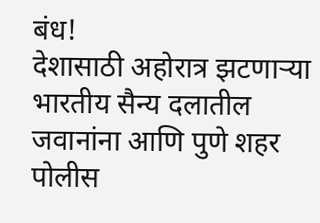बंध!
देशासाठी अहोरात्र झटणाऱ्या भारतीय सैन्य दलातील जवानांना आणि पुणे शहर पोलीस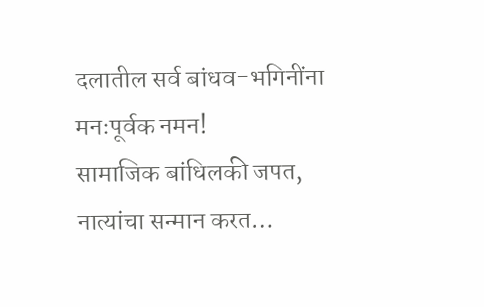दलातील सर्व बांधव-भगिनींना मनःपूर्वक नमन!
सामाजिक बांधिलकी जपत, नात्यांचा सन्मान करत…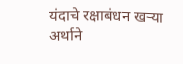यंदाचे रक्षाबंधन खऱ्या अर्थाने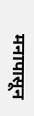मनापासून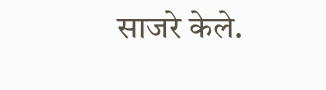साजरे केले.